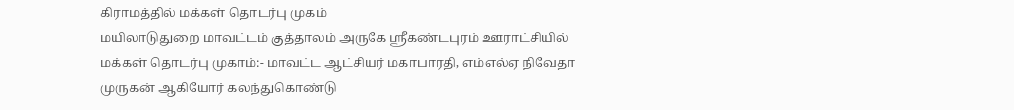கிராமத்தில் மக்கள் தொடர்பு முகம்
மயிலாடுதுறை மாவட்டம் குத்தாலம் அருகே ஸ்ரீகண்டபுரம் ஊராட்சியில் மக்கள் தொடர்பு முகாம்:- மாவட்ட ஆட்சியர் மகாபாரதி, எம்எல்ஏ நிவேதா முருகன் ஆகியோர் கலந்துகொண்டு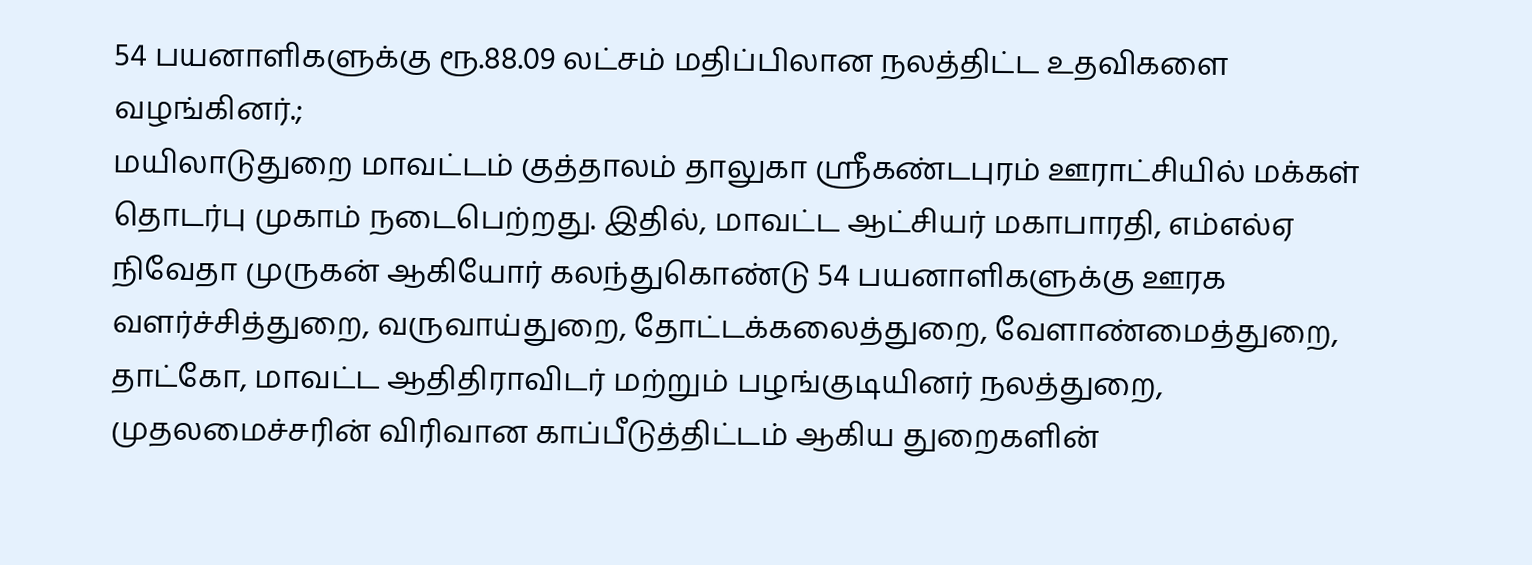54 பயனாளிகளுக்கு ரூ.88.09 லட்சம் மதிப்பிலான நலத்திட்ட உதவிகளை வழங்கினர்.;
மயிலாடுதுறை மாவட்டம் குத்தாலம் தாலுகா ஸ்ரீகண்டபுரம் ஊராட்சியில் மக்கள் தொடர்பு முகாம் நடைபெற்றது. இதில், மாவட்ட ஆட்சியர் மகாபாரதி, எம்எல்ஏ நிவேதா முருகன் ஆகியோர் கலந்துகொண்டு 54 பயனாளிகளுக்கு ஊரக வளர்ச்சித்துறை, வருவாய்துறை, தோட்டக்கலைத்துறை, வேளாண்மைத்துறை, தாட்கோ, மாவட்ட ஆதிதிராவிடர் மற்றும் பழங்குடியினர் நலத்துறை, முதலமைச்சரின் விரிவான காப்பீடுத்திட்டம் ஆகிய துறைகளின்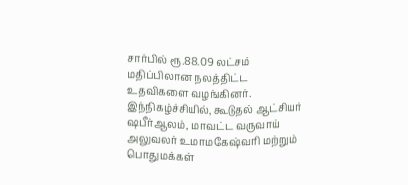சார்பில் ரூ.88.09 லட்சம் மதிப்பிலான நலத்திட்ட உதவிகளை வழங்கினர். இந்நிகழ்ச்சியில், கூடுதல் ஆட்சியர் ஷபீர்ஆலம், மாவட்ட வருவாய் அலுவலர் உமாமகேஷ்வரி மற்றும் பொதுமக்கள்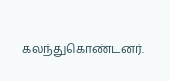கலந்துகொண்டனர்.